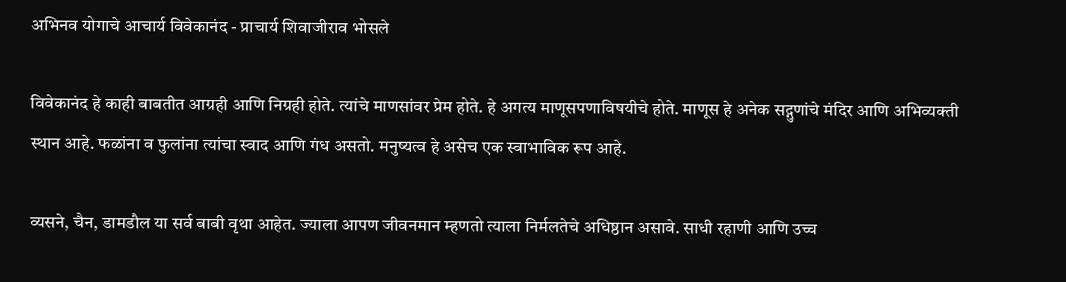अभिनव योगाचे आचार्य विवेकानंद - प्राचार्य शिवाजीराव भोसले

विवेकानंद हे काही बाबतीत आग्रही आणि निग्रही होते. त्यांचे माणसांवर प्रेम होते. हे अगत्य माणूसपणाविषयीचे होते. माणूस हे अनेक सद्गुणांचे मंदिर आणि अभिव्यक्ती स्थान आहे. फळांना व फुलांना त्यांचा स्वाद आणि गंध असतो. मनुष्यत्व हे असेच एक स्वाभाविक रूप आहे.

व्यसने, चैन, डामडौल या सर्व बाबी वृथा आहेत. ज्याला आपण जीवनमान म्हणतो त्याला निर्मलतेचे अधिष्ठान असावे. साधी रहाणी आणि उच्च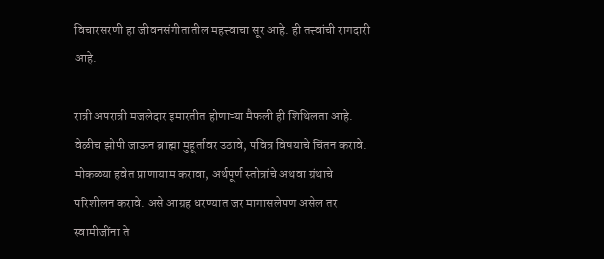विचारसरणी हा जीवनसंगीतातील महत्त्वाचा सूर आहे. ही तत्त्वांची रागदारी आहे.

रात्री अपरात्री मजलेदार इमारतीत होणाऱ्या मैफली ही शिथिलता आहे. वेळीच झोपी जाऊन ब्राह्मा मुहूर्तावर उठावे, पवित्र विषयाचे चिंतन करावे. मोकळ्या हवेत प्राणायाम करावा, अर्थपूर्ण स्तोत्रांचे अथवा ग्रंथाचे परिशीलन करावे. असे आग्रह धरण्यात जर मागासलेपण असेल तर स्वामीजींना ते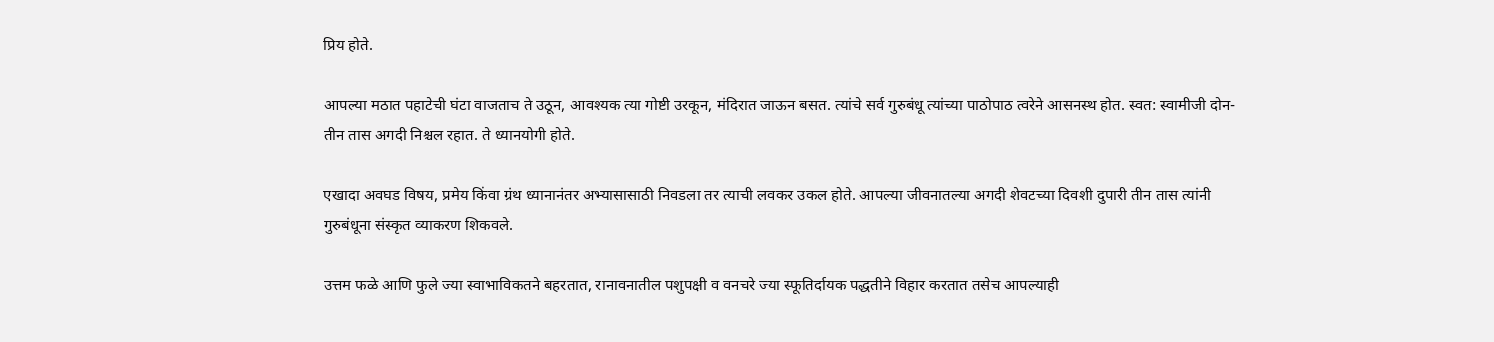प्रिय होते.

आपल्या मठात पहाटेची घंटा वाजताच ते उठून, आवश्यक त्या गोष्टी उरकून, मंदिरात जाऊन बसत. त्यांचे सर्व गुरुबंधू त्यांच्या पाठोपाठ त्वरेने आसनस्थ होत. स्वत: स्वामीजी दोन-तीन तास अगदी निश्चल रहात. ते ध्यानयोगी होते.

एखादा अवघड विषय, प्रमेय किंवा ग्रंथ ध्यानानंतर अभ्यासासाठी निवडला तर त्याची लवकर उकल होते. आपल्या जीवनातल्या अगदी शेवटच्या दिवशी दुपारी तीन तास त्यांनी गुरुबंधूना संस्कृत व्याकरण शिकवले.

उत्तम फळे आणि फुले ज्या स्वाभाविकतने बहरतात, रानावनातील पशुपक्षी व वनचरे ज्या स्फूतिर्दायक पद्धतीने विहार करतात तसेच आपल्याही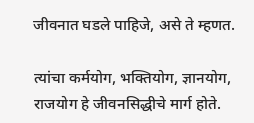जीवनात घडले पाहिजे, असे ते म्हणत.

त्यांचा कर्मयोग, भक्तियोग, ज्ञानयोग, राजयोग हे जीवनसिद्धीचे मार्ग होते.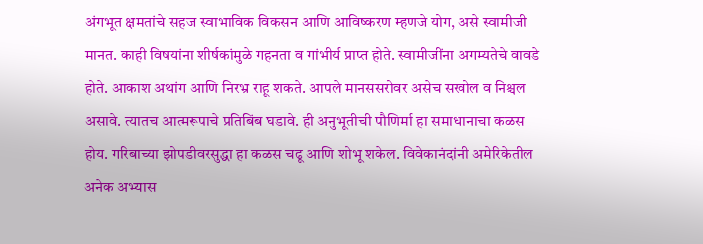अंगभूत क्षमतांचे सहज स्वाभाविक विकसन आणि आविष्करण म्हणजे योग, असे स्वामीजी मानत. काही विषयांना शीर्षकांमुळे गहनता व गांभीर्य प्राप्त होते. स्वामीजींना अगम्यतेचे वावडे होते. आकाश अथांग आणि निरभ्र राहू शकते. आपले मानससरोवर असेच सखोल व निश्चल असावे. त्यातच आत्मरूपाचे प्रतिबिंब घडावे. ही अनुभूतीची पौणिर्मा हा समाधानाचा कळस होय. गरिबाच्या झोपडीवरसुद्धा हा कळस चढू आणि शोभू शकेल. विवेकानंदांनी अमेरिकेतील अनेक अभ्यास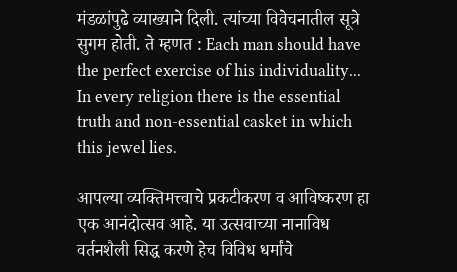मंडळांपुढे व्याख्याने दिली. त्यांच्या विवेचनातील सूत्रे सुगम होती. ते म्हणत : Each man should have the perfect exercise of his individuality... In every religion there is the essential truth and non-essential casket in which this jewel lies.

आपल्या व्यक्तिमत्त्वाचे प्रकटीकरण व आविष्करण हा एक आनंदोत्सव आहे. या उत्सवाच्या नानाविध वर्तनशैली सिद्ध करणे हेच विविध धर्मांचे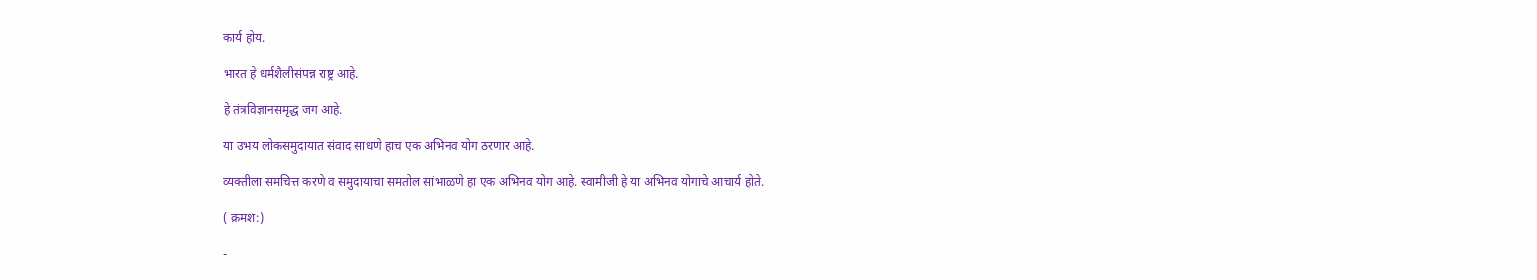कार्य होय.

भारत हे धर्मशैलीसंपन्न राष्ट्र आहे.

हे तंत्रविज्ञानसमृद्ध जग आहे.

या उभय लोकसमुदायात संवाद साधणे हाच एक अभिनव योग ठरणार आहे.

व्यक्तीला समचित्त करणे व समुदायाचा समतोल सांभाळणे हा एक अभिनव योग आहे. स्वामीजी हे या अभिनव योगाचे आचार्य होते.

( क्रमश:)

-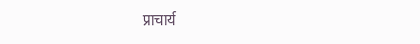प्राचार्य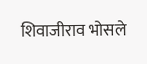शिवाजीराव भोसले